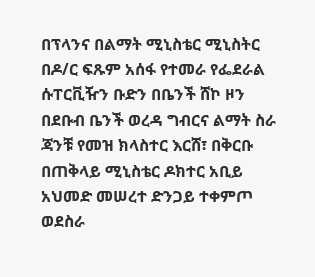በፕላንና በልማት ሚኒስቴር ሚኒስትር በዶ/ር ፍጹም አሰፋ የተመራ የፌደራል ሱፐርቪዥን ቡድን በቤንች ሸኮ ዞን በደቡብ ቤንች ወረዳ ግብርና ልማት ስራ ጃንቹ የመዝ ክላስተር እርሸ፣ በቅርቡ በጠቅላይ ሚኒስቴር ዶክተር አቢይ አህመድ መሠረተ ድንጋይ ተቀምጦ ወደስራ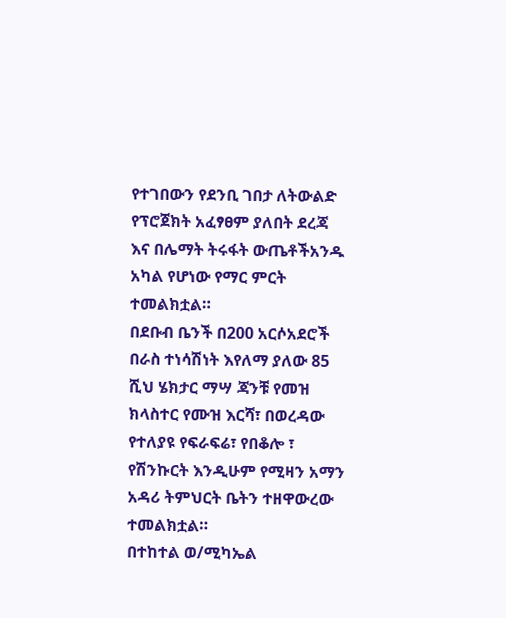የተገበውን የደንቢ ገበታ ለትውልድ የፕሮጀክት አፈፃፀም ያለበት ደረጃ እና በሌማት ትሩፋት ውጤቶችአንዱ አካል የሆነው የማር ምርት ተመልክቷል።
በደቡብ ቤንች በ200 አርሶአደሮች በራስ ተነሳሽነት እየለማ ያለው 85 ሺህ ሄክታር ማሣ ጃንቹ የመዝ ክላስተር የሙዝ እርሻ፣ በወረዳው የተለያዩ የፍራፍሬ፣ የበቆሎ ፣ የሽንኩርት እንዲሁም የሚዛን አማን አዳሪ ትምህርት ቤትን ተዘዋውረው ተመልክቷል።
በተከተል ወ/ሚካኤል